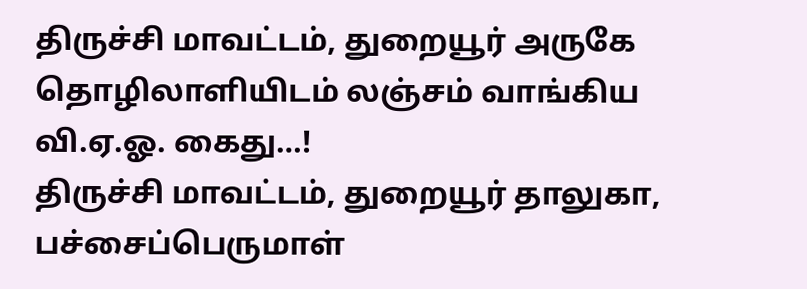திருச்சி மாவட்டம், துறையூர் அருகே தொழிலாளியிடம் லஞ்சம் வாங்கிய வி.ஏ.ஓ. கைது…!
திருச்சி மாவட்டம், துறையூர் தாலுகா, பச்சைப்பெருமாள்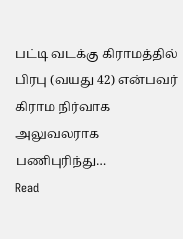பட்டி வடக்கு கிராமத்தில் பிரபு (வயது 42) என்பவர் கிராம நிர்வாக அலுவலராக பணிபுரிந்து…
Read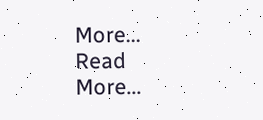More...
Read More...